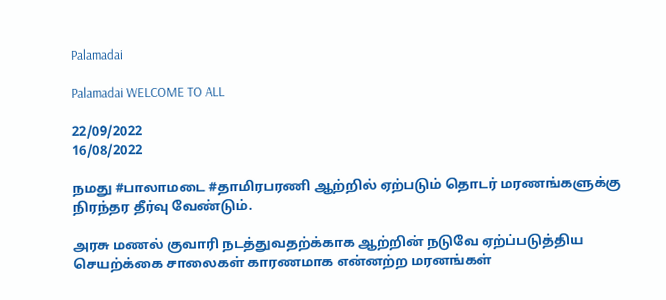Palamadai

Palamadai WELCOME TO ALL

22/09/2022
16/08/2022

நமது #பாலாமடை #தாமிரபரணி ஆற்றில் ஏற்படும் தொடர் மரணங்களுக்கு நிரந்தர தீர்வு வேண்டும்.

அரசு மணல் குவாரி நடத்துவதற்க்காக ஆற்றின் நடுவே ஏற்ப்படுத்திய செயற்க்கை சாலைகள் காரணமாக என்னற்ற மரனங்கள்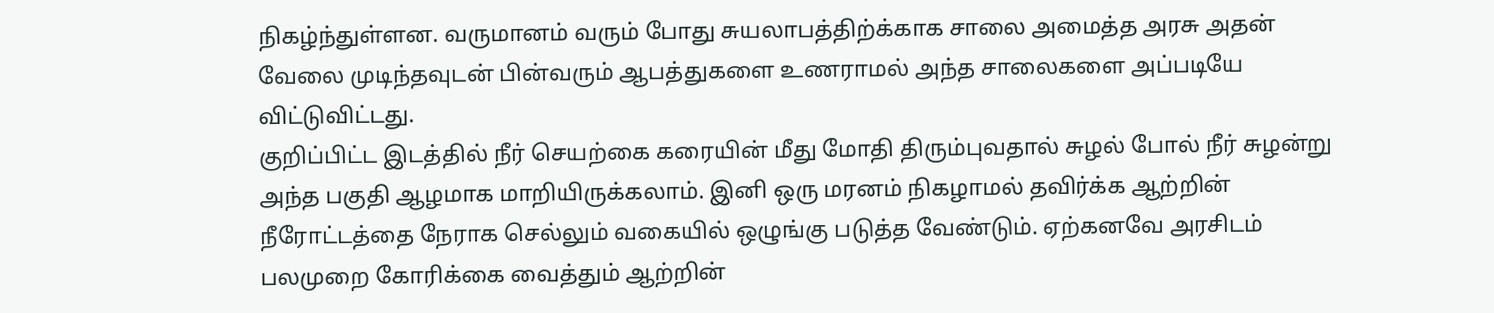நிகழ்ந்துள்ளன. வருமானம் வரும் போது சுயலாபத்திற்க்காக சாலை அமைத்த அரசு அதன் வேலை முடிந்தவுடன் பின்வரும் ஆபத்துகளை உணராமல் அந்த சாலைகளை அப்படியே விட்டுவிட்டது.
குறிப்பிட்ட இடத்தில் நீர் செயற்கை கரையின் மீது மோதி திரும்புவதால் சுழல் போல் நீர் சுழன்று அந்த பகுதி ஆழமாக மாறியிருக்கலாம். இனி ஒரு மரனம் நிகழாமல் தவிர்க்க ஆற்றின் நீரோட்டத்தை நேராக செல்லும் வகையில் ஒழுங்கு படுத்த வேண்டும். ஏற்கனவே அரசிடம் பலமுறை கோரிக்கை வைத்தும் ஆற்றின்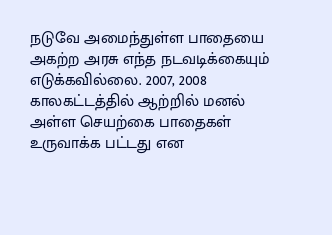நடுவே அமைந்துள்ள பாதையை அகற்ற அரசு எந்த நடவடிக்கையும் எடுக்கவில்லை. 2007, 2008 காலகட்டத்தில் ஆற்றில் மனல் அள்ள செயற்கை பாதைகள் உருவாக்க பட்டது என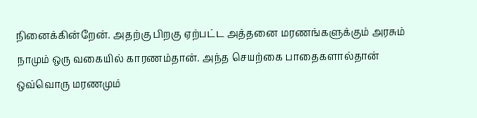நினைக்கின்றேன். அதற்கு பிறகு ஏற்பட்ட அத்தனை மரணங்களுக்கும் அரசும் நாமும் ஒரு வகையில் காரணம்தான். அந்த செயற்கை பாதைகளால்தான் ஒவ்வொரு மரணமும்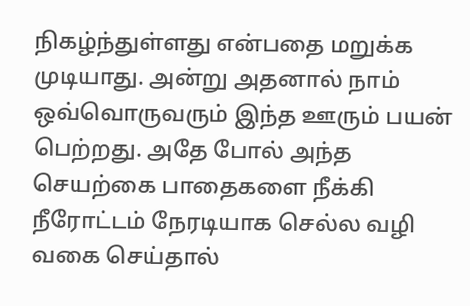நிகழ்ந்துள்ளது என்பதை மறுக்க முடியாது. அன்று அதனால் நாம் ஒவ்வொருவரும் இந்த ஊரும் பயன் பெற்றது. அதே போல் அந்த செயற்கை பாதைகளை நீக்கி நீரோட்டம் நேரடியாக செல்ல வழி வகை செய்தால்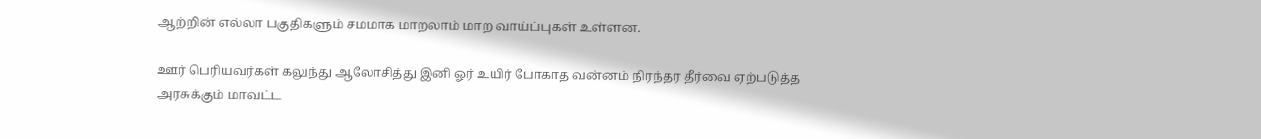ஆற்றின் எல்லா பகுதிகளும் சமமாக மாறலாம் மாற வாய்ப்புகள் உள்ளன.

ஊர் பெரியவர்கள் கலுந்து ஆலோசித்து இனி ஓர் உயிர் போகாத வன்னம் நிரந்தர தீர்வை ஏற்படுத்த அரசுக்கும் மாவட்ட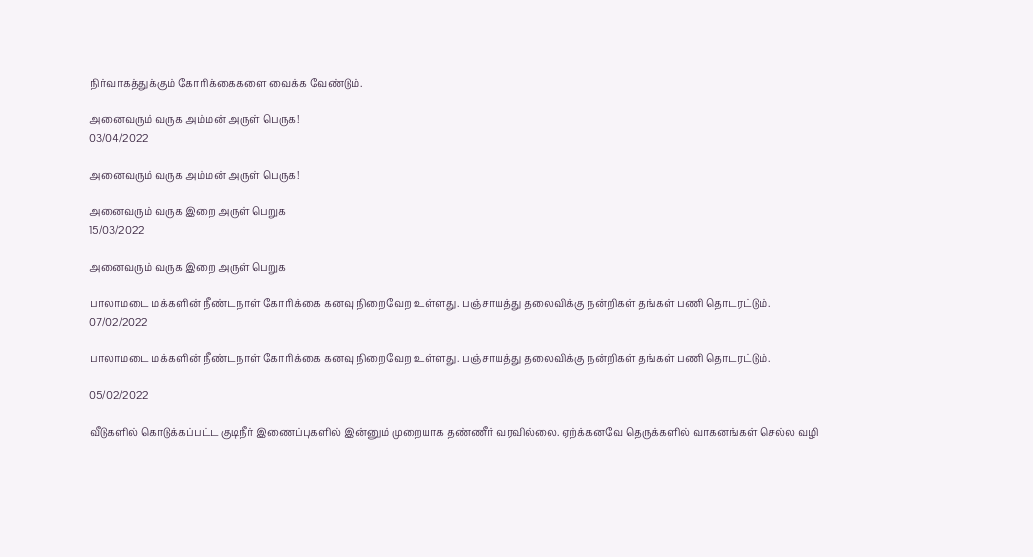நிர்வாகத்துக்கும் கோரிக்கைகளை வைக்க வேண்டும்.

அனைவரும் வருக அம்மன் அருள் பெருக!
03/04/2022

அனைவரும் வருக அம்மன் அருள் பெருக!

அனைவரும் வருக இறை அருள் பெறுக
15/03/2022

அனைவரும் வருக இறை அருள் பெறுக

பாலாமடை மக்களின் நீண்டநாள் கோரிக்கை கனவு நிறைவேற உள்ளது. பஞ்சாயத்து தலைவிக்கு நன்றிகள் தங்கள் பணி தொடரட்டும்.
07/02/2022

பாலாமடை மக்களின் நீண்டநாள் கோரிக்கை கனவு நிறைவேற உள்ளது. பஞ்சாயத்து தலைவிக்கு நன்றிகள் தங்கள் பணி தொடரட்டும்.

05/02/2022

வீடுகளில் கொடுக்கப்பட்ட குடிநீர் இணைப்புகளில் இன்னும் முறையாக தண்ணீர் வரவில்லை. ஏற்க்கனவே தெருக்களில் வாகனங்கள் செல்ல வழி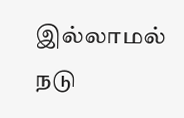இல்லாமல் நடு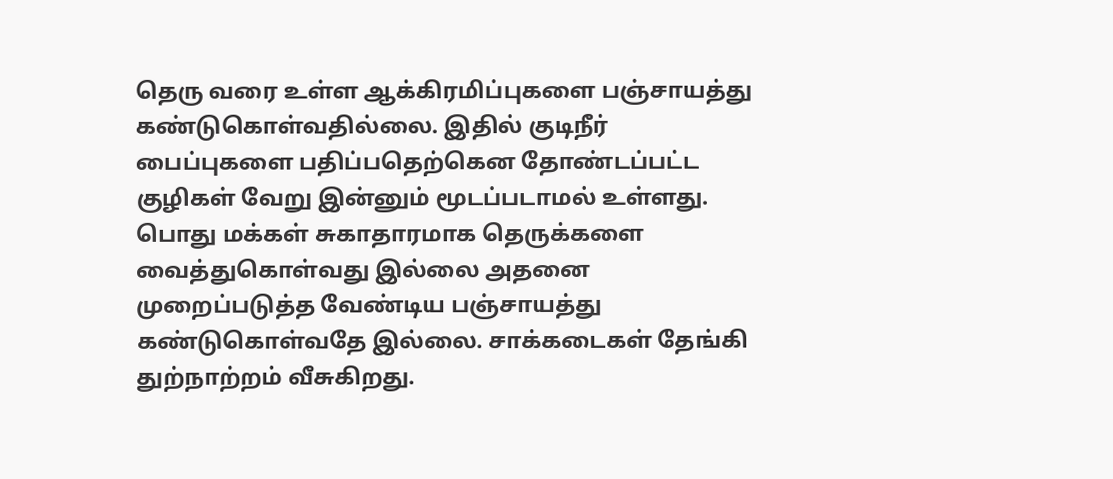தெரு வரை உள்ள ஆக்கிரமிப்புகளை பஞ்சாயத்து கண்டுகொள்வதில்லை. இதில் குடிநீர் பைப்புகளை பதிப்பதெற்கென தோண்டப்பட்ட குழிகள் வேறு இன்னும் மூடப்படாமல் உள்ளது. பொது மக்கள் சுகாதாரமாக தெருக்களை வைத்துகொள்வது இல்லை அதனை முறைப்படுத்த வேண்டிய பஞ்சாயத்து கண்டுகொள்வதே இல்லை. சாக்கடைகள் தேங்கி துற்நாற்றம் வீசுகிறது.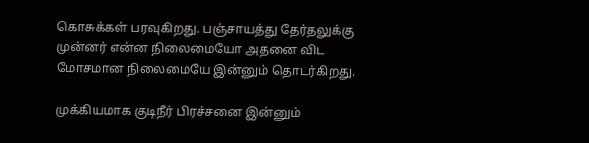கொசுக்கள் பரவுகிறது. பஞ்சாயத்து தேர்தலுக்கு முன்னர் என்ன நிலைமையோ அதனை விட மோசமான நிலைமையே இன்னும் தொடர்கிறது.

முக்கியமாக குடிநீர் பிரச்சனை இன்னும்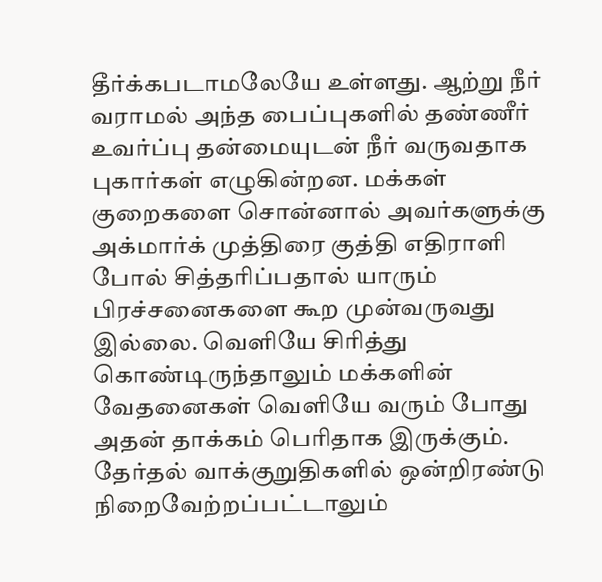தீர்க்கபடாமலேயே உள்ளது. ஆற்று நீர் வராமல் அந்த பைப்புகளில் தண்ணீர் உவர்ப்பு தன்மையுடன் நீர் வருவதாக புகார்கள் எழுகின்றன. மக்கள் குறைகளை சொன்னால் அவர்களுக்கு அக்மார்க் முத்திரை குத்தி எதிராளி போல் சித்தரிப்பதால் யாரும் பிரச்சனைகளை கூற முன்வருவது இல்லை. வெளியே சிரித்து கொண்டிருந்தாலும் மக்களின் வேதனைகள் வெளியே வரும் போது அதன் தாக்கம் பெரிதாக இருக்கும். தேர்தல் வாக்குறுதிகளில் ஒன்றிரண்டு நிறைவேற்றப்பட்டாலும்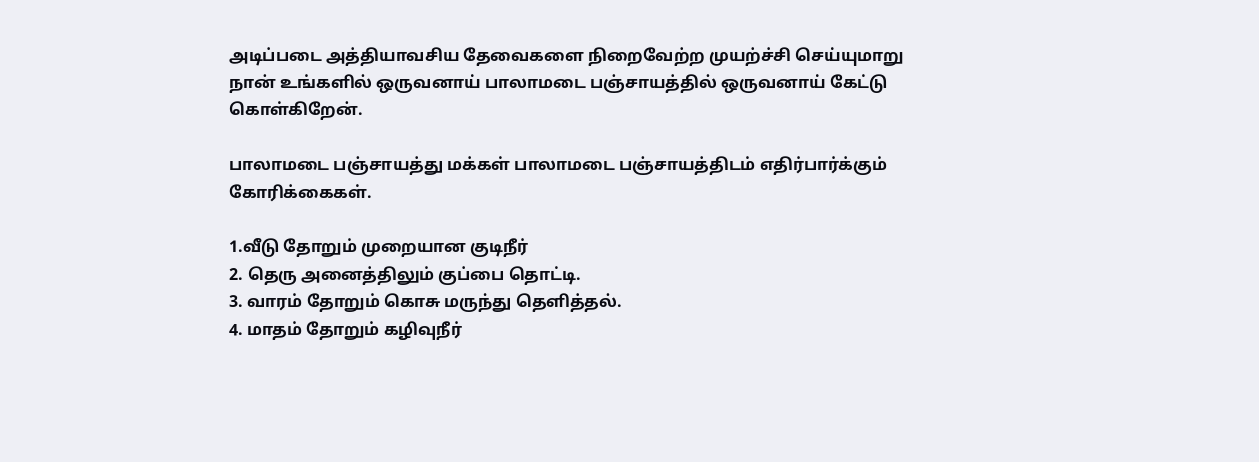அடிப்படை அத்தியாவசிய தேவைகளை நிறைவேற்ற முயற்ச்சி செய்யுமாறு நான் உங்களில் ஒருவனாய் பாலாமடை பஞ்சாயத்தில் ஒருவனாய் கேட்டு கொள்கிறேன்.

பாலாமடை பஞ்சாயத்து மக்கள் பாலாமடை பஞ்சாயத்திடம் எதிர்பார்க்கும் கோரிக்கைகள்.

1.வீடு தோறும் முறையான குடிநீர்
2. தெரு அனைத்திலும் குப்பை தொட்டி.
3. வாரம் தோறும் கொசு மருந்து தெளித்தல்.
4. மாதம் தோறும் கழிவுநீர்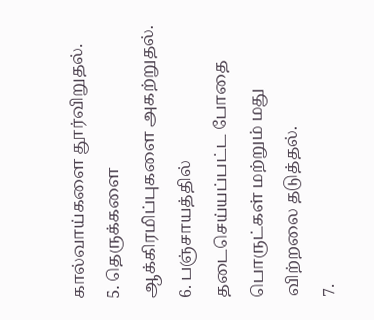கால்வாய்களை தூர்விறுதல்.
5. தெருக்களை ஆக்கிரமிப்புகளை அகற்றுதல்.
6. பஞ்சாயத்தில் தடைசெய்யப்பட்ட போதை பொருட்கள் மற்றும் மது விற்றலை தடுத்தல்.
7.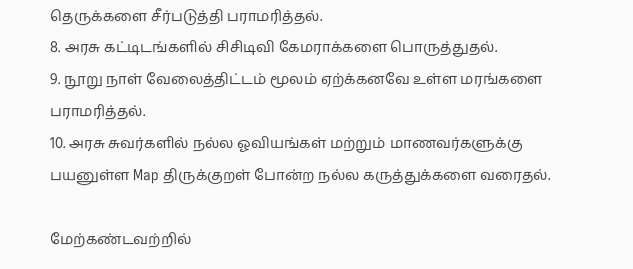தெருக்களை சீர்படுத்தி பராமரித்தல்.
8. அரசு கட்டிடங்களில் சிசிடிவி கேமராக்களை பொருத்துதல்.
9. நூறு நாள் வேலைத்திட்டம் மூலம் ஏற்க்கனவே உள்ள மரங்களை பராமரித்தல்.
10. அரசு சுவர்களில் நல்ல ஓவியங்கள் மற்றும் மாணவர்களுக்கு பயனுள்ள Map திருக்குறள் போன்ற நல்ல கருத்துக்களை வரைதல்.

மேற்கண்டவற்றில்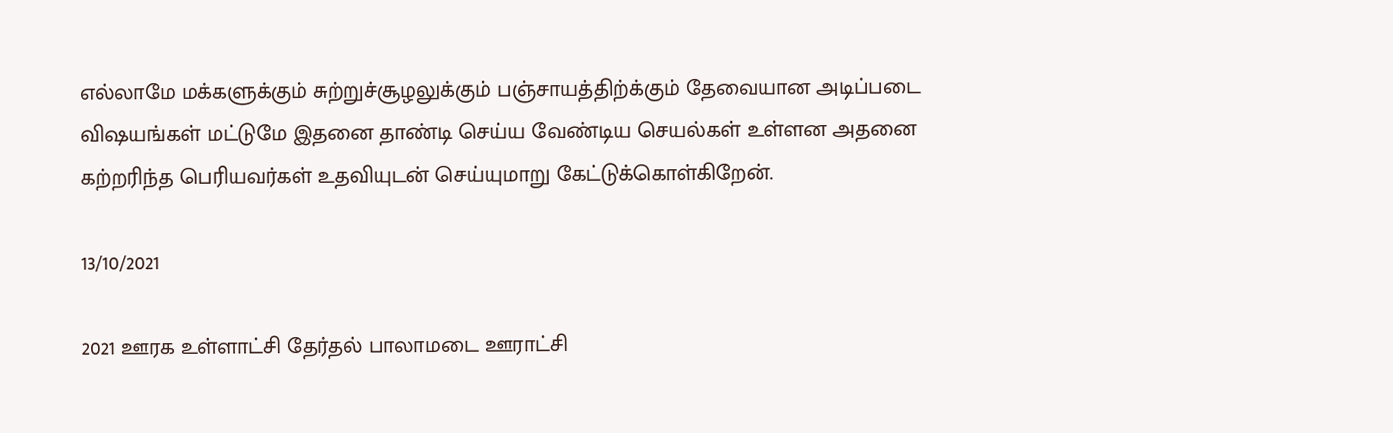எல்லாமே மக்களுக்கும் சுற்றுச்சூழலுக்கும் பஞ்சாயத்திற்க்கும் தேவையான அடிப்படை விஷயங்கள் மட்டுமே இதனை தாண்டி செய்ய வேண்டிய செயல்கள் உள்ளன அதனை கற்றரிந்த பெரியவர்கள் உதவியுடன் செய்யுமாறு கேட்டுக்கொள்கிறேன்.

13/10/2021

2021 ஊரக உள்ளாட்சி தேர்தல் பாலாமடை ஊராட்சி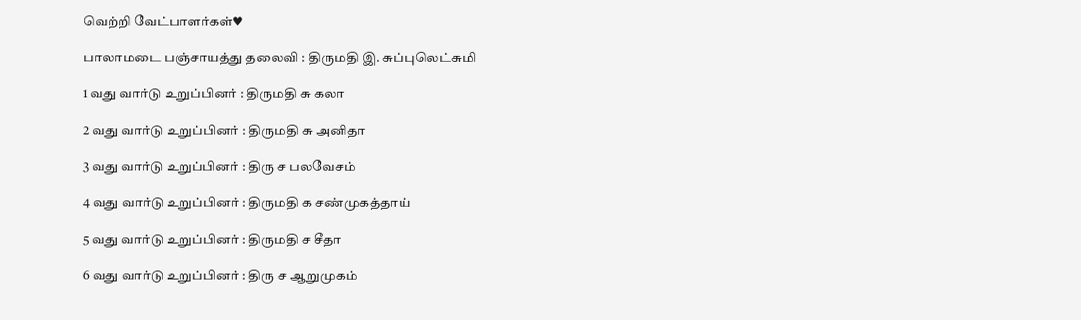வெற்றி வேட்பாளர்கள்♥

பாலாமடை பஞ்சாயத்து தலைவி : திருமதி இ. சுப்புலெட்சுமி

1 வது வார்டு உறுப்பினர் : திருமதி சு கலா

2 வது வார்டு உறுப்பினர் : திருமதி சு அனிதா

3 வது வார்டு உறுப்பினர் : திரு ச பலவேசம்

4 வது வார்டு உறுப்பினர் : திருமதி க சண்முகத்தாய்

5 வது வார்டு உறுப்பினர் : திருமதி ச சீதா

6 வது வார்டு உறுப்பினர் : திரு ச ஆறுமுகம்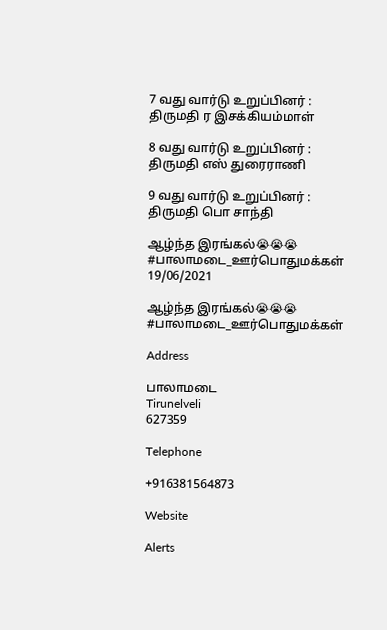7 வது வார்டு உறுப்பினர் : திருமதி ர இசக்கியம்மாள்

8 வது வார்டு உறுப்பினர் : திருமதி எஸ் துரைராணி

9 வது வார்டு உறுப்பினர் : திருமதி பொ சாந்தி

ஆழ்ந்த இரங்கல்😭😭😭 #பாலாமடை_ஊர்பொதுமக்கள்
19/06/2021

ஆழ்ந்த இரங்கல்😭😭😭
#பாலாமடை_ஊர்பொதுமக்கள்

Address

பாலாமடை
Tirunelveli
627359

Telephone

+916381564873

Website

Alerts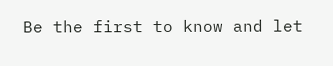Be the first to know and let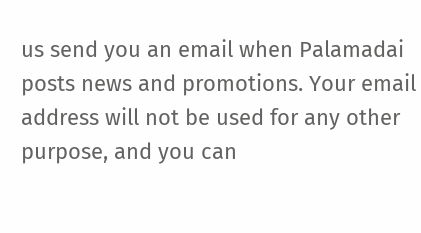us send you an email when Palamadai posts news and promotions. Your email address will not be used for any other purpose, and you can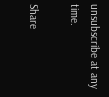unsubscribe at any time.

Share